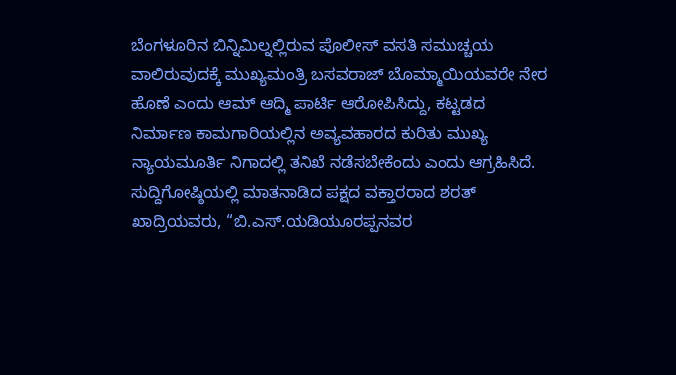ಬೆಂಗಳೂರಿನ ಬಿನ್ನಿಮಿಲ್ನಲ್ಲಿರುವ ಪೊಲೀಸ್ ವಸತಿ ಸಮುಚ್ಚಯ ವಾಲಿರುವುದಕ್ಕೆ ಮುಖ್ಯಮಂತ್ರಿ ಬಸವರಾಜ್ ಬೊಮ್ಮಾಯಿಯವರೇ ನೇರ ಹೊಣೆ ಎಂದು ಆಮ್ ಆದ್ಮಿ ಪಾರ್ಟಿ ಆರೋಪಿಸಿದ್ದು, ಕಟ್ಟಡದ ನಿರ್ಮಾಣ ಕಾಮಗಾರಿಯಲ್ಲಿನ ಅವ್ಯವಹಾರದ ಕುರಿತು ಮುಖ್ಯ ನ್ಯಾಯಮೂರ್ತಿ ನಿಗಾದಲ್ಲಿ ತನಿಖೆ ನಡೆಸಬೇಕೆಂದು ಎಂದು ಆಗ್ರಹಿಸಿದೆ.
ಸುದ್ದಿಗೋಷ್ಠಿಯಲ್ಲಿ ಮಾತನಾಡಿದ ಪಕ್ಷದ ವಕ್ತಾರರಾದ ಶರತ್ ಖಾದ್ರಿಯವರು, “ಬಿ.ಎಸ್.ಯಡಿಯೂರಪ್ಪನವರ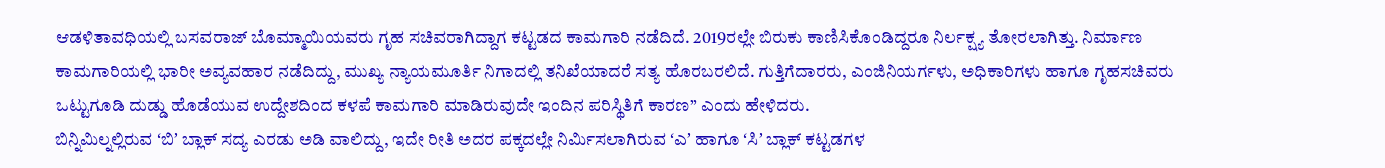ಆಡಳಿತಾವಧಿಯಲ್ಲಿ ಬಸವರಾಜ್ ಬೊಮ್ಮಾಯಿಯವರು ಗೃಹ ಸಚಿವರಾಗಿದ್ದಾಗ ಕಟ್ಟಡದ ಕಾಮಗಾರಿ ನಡೆದಿದೆ. 2019ರಲ್ಲೇ ಬಿರುಕು ಕಾಣಿಸಿಕೊಂಡಿದ್ದರೂ ನಿರ್ಲಕ್ಷ್ಯ ತೋರಲಾಗಿತ್ತು. ನಿರ್ಮಾಣ ಕಾಮಗಾರಿಯಲ್ಲಿ ಭಾರೀ ಅವ್ಯವಹಾರ ನಡೆದಿದ್ದು, ಮುಖ್ಯ ನ್ಯಾಯಮೂರ್ತಿ ನಿಗಾದಲ್ಲಿ ತನಿಖೆಯಾದರೆ ಸತ್ಯ ಹೊರಬರಲಿದೆ. ಗುತ್ತಿಗೆದಾರರು, ಎಂಜಿನಿಯರ್ಗಳು, ಅಧಿಕಾರಿಗಳು ಹಾಗೂ ಗೃಹಸಚಿವರು ಒಟ್ಟುಗೂಡಿ ದುಡ್ಡು ಹೊಡೆಯುವ ಉದ್ದೇಶದಿಂದ ಕಳಪೆ ಕಾಮಗಾರಿ ಮಾಡಿರುವುದೇ ಇಂದಿನ ಪರಿಸ್ಥಿತಿಗೆ ಕಾರಣ” ಎಂದು ಹೇಳಿದರು.
ಬಿನ್ನಿಮಿಲ್ನಲ್ಲಿರುವ ʻಬಿʼ ಬ್ಲಾಕ್ ಸದ್ಯ ಎರಡು ಅಡಿ ವಾಲಿದ್ದು, ಇದೇ ರೀತಿ ಅದರ ಪಕ್ಕದಲ್ಲೇ ನಿರ್ಮಿಸಲಾಗಿರುವ ʻಎʼ ಹಾಗೂ ʻಸಿʼ ಬ್ಲಾಕ್ ಕಟ್ಟಡಗಳ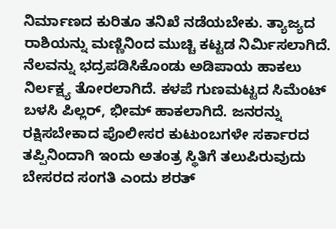ನಿರ್ಮಾಣದ ಕುರಿತೂ ತನಿಖೆ ನಡೆಯಬೇಕು. ತ್ಯಾಜ್ಯದ ರಾಶಿಯನ್ನು ಮಣ್ಣಿನಿಂದ ಮುಚ್ಚಿ ಕಟ್ಟಡ ನಿರ್ಮಿಸಲಾಗಿದೆ. ನೆಲವನ್ನು ಭದ್ರಪಡಿಸಿಕೊಂಡು ಅಡಿಪಾಯ ಹಾಕಲು ನಿರ್ಲಕ್ಷ್ಯ ತೋರಲಾಗಿದೆ. ಕಳಪೆ ಗುಣಮಟ್ಟದ ಸಿಮೆಂಟ್ ಬಳಸಿ ಪಿಲ್ಲರ್, ಭೀಮ್ ಹಾಕಲಾಗಿದೆ. ಜನರನ್ನು ರಕ್ಷಿಸಬೇಕಾದ ಪೊಲೀಸರ ಕುಟುಂಬಗಳೇ ಸರ್ಕಾರದ ತಪ್ಪಿನಿಂದಾಗಿ ಇಂದು ಅತಂತ್ರ ಸ್ಥಿತಿಗೆ ತಲುಪಿರುವುದು ಬೇಸರದ ಸಂಗತಿ ಎಂದು ಶರತ್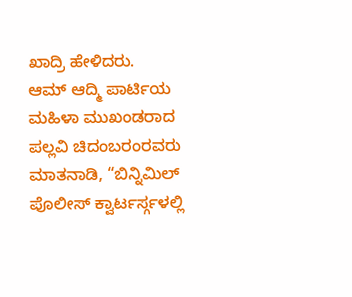ಖಾದ್ರಿ ಹೇಳಿದರು.
ಆಮ್ ಆದ್ಮಿ ಪಾರ್ಟಿಯ ಮಹಿಳಾ ಮುಖಂಡರಾದ ಪಲ್ಲವಿ ಚಿದಂಬರಂರವರು ಮಾತನಾಡಿ, “ಬಿನ್ನಿಮಿಲ್ ಪೊಲೀಸ್ ಕ್ವಾರ್ಟರ್ಸ್ಗಳಲ್ಲಿ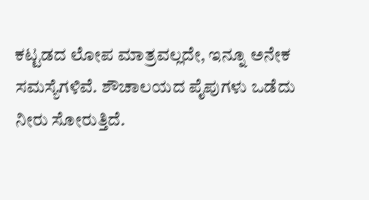ಕಟ್ಟಡದ ಲೋಪ ಮಾತ್ರವಲ್ಲದೇ, ಇನ್ನೂ ಅನೇಕ ಸಮಸ್ಯೆಗಳಿವೆ. ಶೌಚಾಲಯದ ಪೈಪುಗಳು ಒಡೆದು ನೀರು ಸೋರುತ್ತಿದೆ.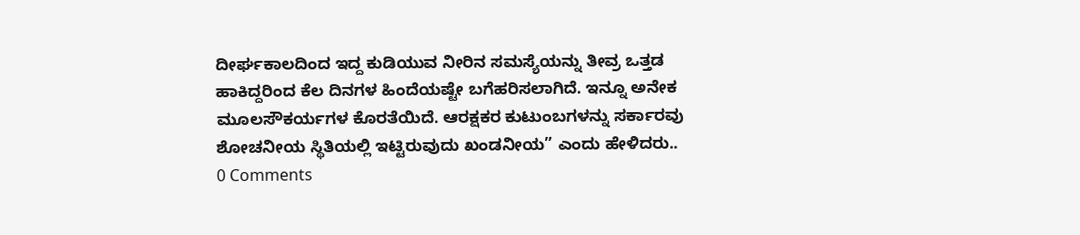ದೀರ್ಘಕಾಲದಿಂದ ಇದ್ದ ಕುಡಿಯುವ ನೀರಿನ ಸಮಸ್ಯೆಯನ್ನು ತೀವ್ರ ಒತ್ತಡ ಹಾಕಿದ್ದರಿಂದ ಕೆಲ ದಿನಗಳ ಹಿಂದೆಯಷ್ಟೇ ಬಗೆಹರಿಸಲಾಗಿದೆ. ಇನ್ನೂ ಅನೇಕ ಮೂಲಸೌಕರ್ಯಗಳ ಕೊರತೆಯಿದೆ. ಆರಕ್ಷಕರ ಕುಟುಂಬಗಳನ್ನು ಸರ್ಕಾರವು ಶೋಚನೀಯ ಸ್ಥಿತಿಯಲ್ಲಿ ಇಟ್ಟಿರುವುದು ಖಂಡನೀಯ” ಎಂದು ಹೇಳಿದರು..
0 Comments